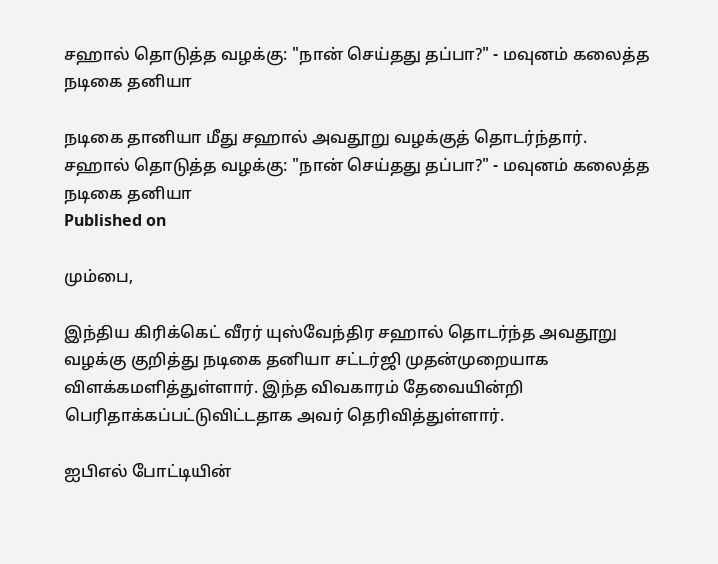சஹால் தொடுத்த வழக்கு: "நான் செய்தது தப்பா?" - மவுனம் கலைத்த நடிகை தனியா

நடிகை தானியா மீது சஹால் அவதூறு வழக்குத் தொடர்ந்தார்.
சஹால் தொடுத்த வழக்கு: "நான் செய்தது தப்பா?" - மவுனம் கலைத்த நடிகை தனியா
Published on

மும்பை,

இந்திய கிரிக்கெட் வீரர் யுஸ்வேந்திர சஹால் தொடர்ந்த அவதூறு வழக்கு குறித்து நடிகை தனியா சட்டர்ஜி முதன்முறையாக விளக்கமளித்துள்ளார். இந்த விவகாரம் தேவையின்றி பெரிதாக்கப்பட்டுவிட்டதாக அவர் தெரிவித்துள்ளார்.

ஐபிஎல் போட்டியின்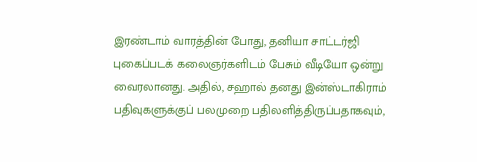இரண்டாம் வாரத்தின் போது, தனியா சாட்டர்ஜி புகைப்படக் கலைஞர்களிடம் பேசும் வீடியோ ஒன்று வைரலானது. அதில், சஹால் தனது இன்ஸ்டாகிராம் பதிவுகளுக்குப் பலமுறை பதிலளித்திருப்பதாகவும்,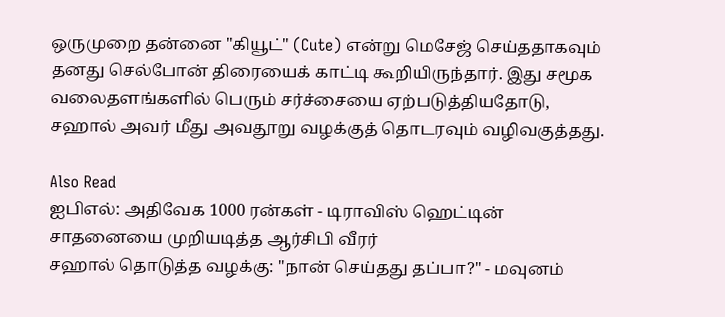ஒருமுறை தன்னை "கியூட்" (Cute) என்று மெசேஜ் செய்ததாகவும் தனது செல்போன் திரையைக் காட்டி கூறியிருந்தார். இது சமூக வலைதளங்களில் பெரும் சர்ச்சையை ஏற்படுத்தியதோடு, சஹால் அவர் மீது அவதூறு வழக்குத் தொடரவும் வழிவகுத்தது.

Also Read
ஐபிஎல்: அதிவேக 1000 ரன்கள் - டிராவிஸ் ஹெட்டின் சாதனையை முறியடித்த ஆர்சிபி வீரர்
சஹால் தொடுத்த வழக்கு: "நான் செய்தது தப்பா?" - மவுனம்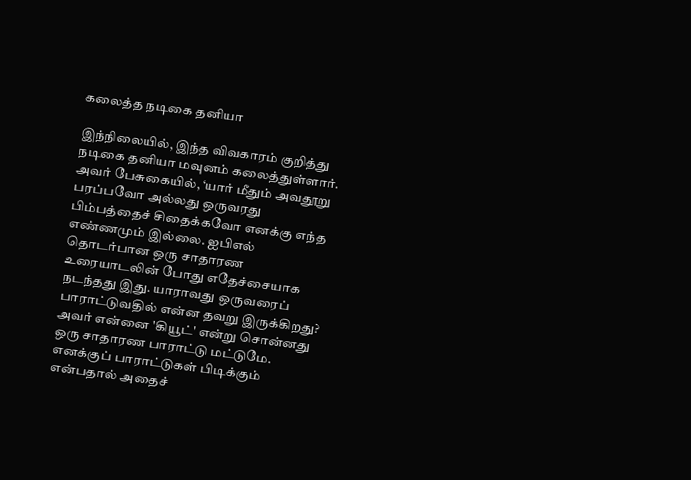கலைத்த நடிகை தனியா

இந்நிலையில், இந்த விவகாரம் குறித்து நடிகை தனியா மவுனம் கலைத்துள்ளார். அவர் பேசுகையில், ‘யார் மீதும் அவதூறு பரப்பவோ அல்லது ஒருவரது பிம்பத்தைச் சிதைக்கவோ எனக்கு எந்த எண்ணமும் இல்லை. ஐபிஎல் தொடர்பான ஒரு சாதாரண உரையாடலின் போது எதேச்சையாக நடந்தது இது. யாராவது ஒருவரைப் பாராட்டுவதில் என்ன தவறு இருக்கிறது? அவர் என்னை 'கியூட்' என்று சொன்னது ஒரு சாதாரண பாராட்டு மட்டுமே. எனக்குப் பாராட்டுகள் பிடிக்கும் என்பதால் அதைச்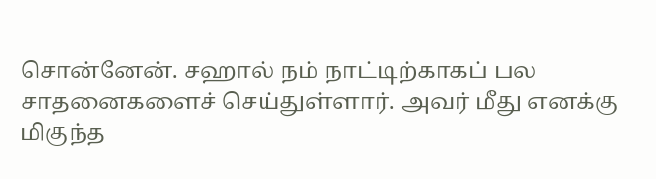சொன்னேன். சஹால் நம் நாட்டிற்காகப் பல சாதனைகளைச் செய்துள்ளார். அவர் மீது எனக்கு மிகுந்த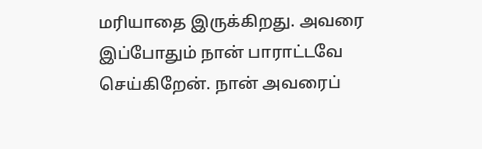மரியாதை இருக்கிறது. அவரை இப்போதும் நான் பாராட்டவே செய்கிறேன். நான் அவரைப்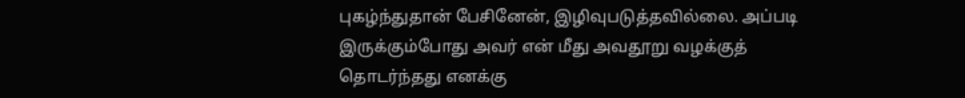புகழ்ந்துதான் பேசினேன், இழிவுபடுத்தவில்லை. அப்படி இருக்கும்போது அவர் என் மீது அவதூறு வழக்குத் தொடர்ந்தது எனக்கு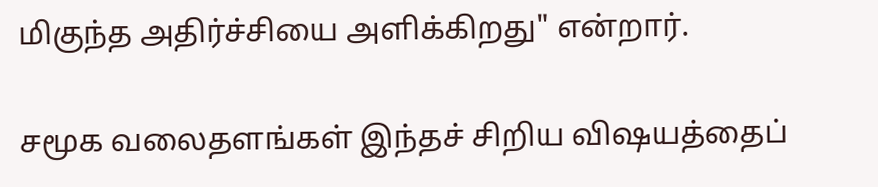மிகுந்த அதிர்ச்சியை அளிக்கிறது" என்றார்.

சமூக வலைதளங்கள் இந்தச் சிறிய விஷயத்தைப்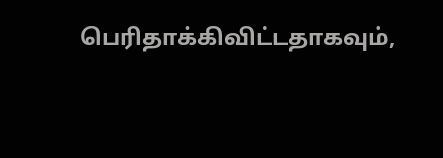பெரிதாக்கிவிட்டதாகவும்,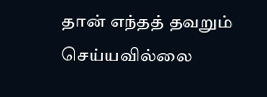தான் எந்தத் தவறும் செய்யவில்லை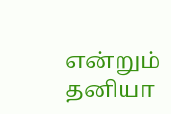என்றும் தனியா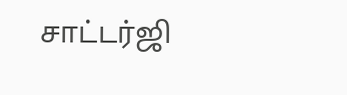சாட்டர்ஜி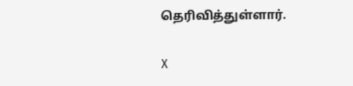தெரிவித்துள்ளார்.

X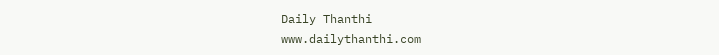Daily Thanthi
www.dailythanthi.com